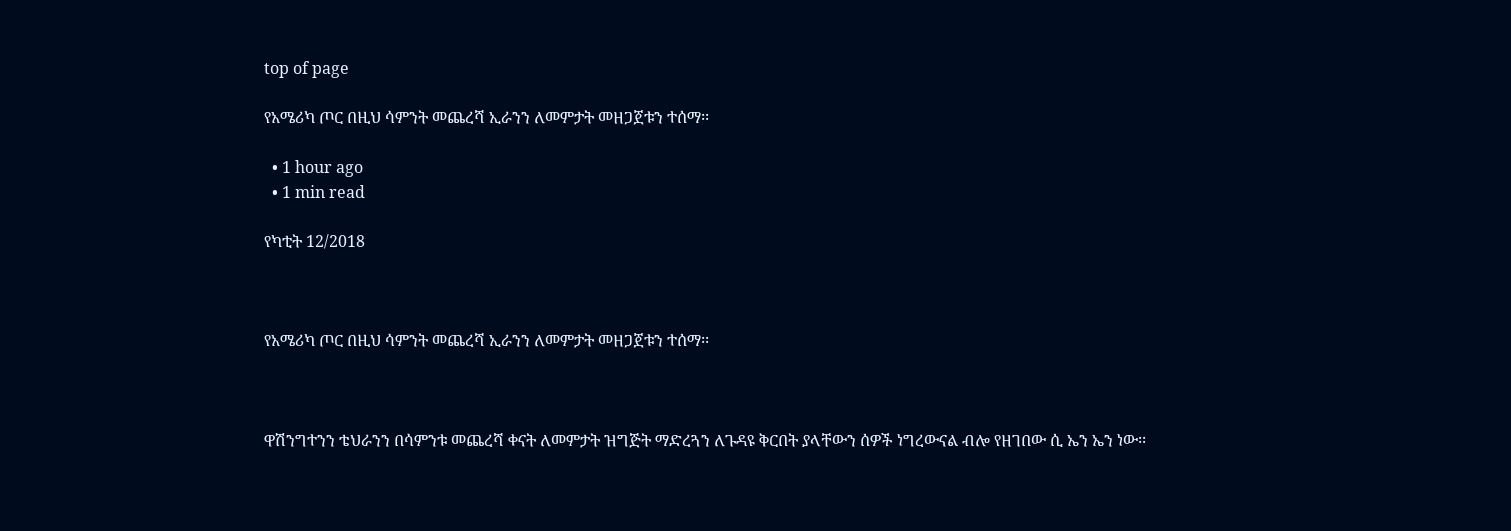top of page

የአሜሪካ ጦር በዚህ ሳምንት መጨረሻ ኢራንን ለመምታት መዘጋጀቱን ተሰማ፡፡

  • 1 hour ago
  • 1 min read

የካቲት 12/2018



የአሜሪካ ጦር በዚህ ሳምንት መጨረሻ ኢራንን ለመምታት መዘጋጀቱን ተሰማ፡፡



ዋሽንግተንን ቴህራንን በሳምንቱ መጨረሻ ቀናት ለመምታት ዝግጅት ማድረጓን ለጉዳዩ ቅርበት ያላቸውን ሰዎች ነግረውናል ብሎ የዘገበው ሲ ኤን ኤን ነው፡፡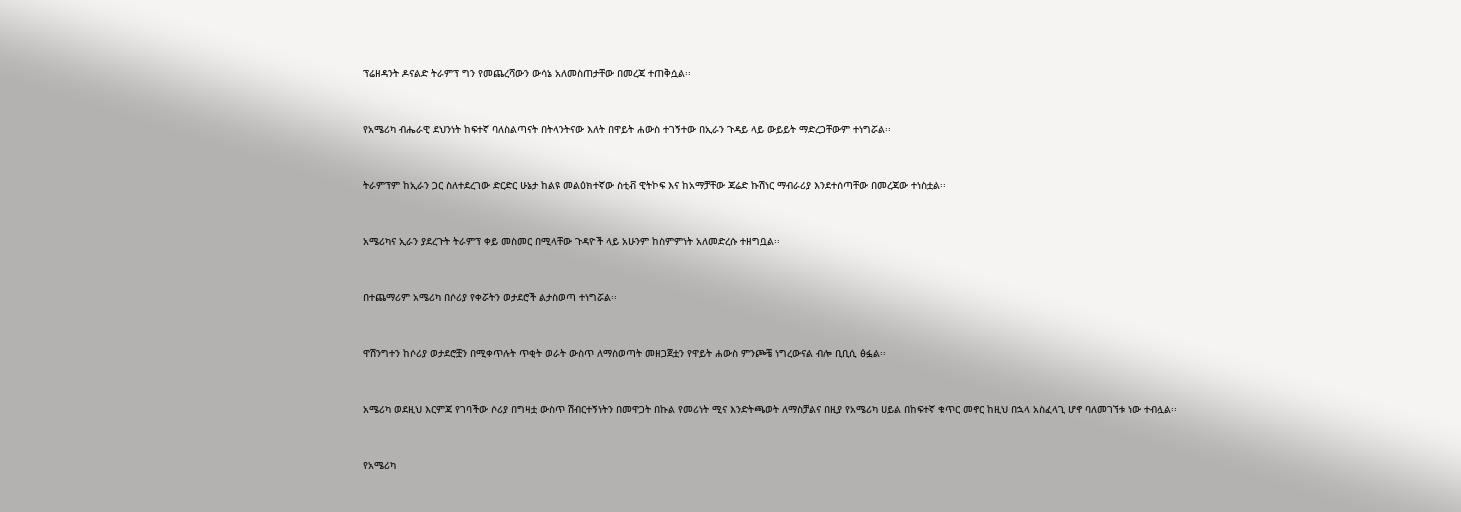ፕሬዘዳንት ዶናልድ ትራምፕ ግን የመጨረሻውን ውሳኔ አለመስጠታቸው በመረጃ ተጠቅሷል፡፡



የአሜሪካ ብሔራዊ ደህንነት ከፍተኛ ባለስልጣናት በትላንትናው እለት በዋይት ሐውስ ተገኝተው በኢራን ጉዳይ ላይ ውይይት ማድረጋቸውም ተነግሯል፡፡



ትራምፕም ከኢራን ጋር ስለተደረገው ድርድር ሁኔታ ከልዩ መልዕክተኛው ስቲቭ ዊትኮፍ እና ከአማቻቸው ጃሬድ ኩሽነር ማብራሪያ እንደተሰጣቸው በመረጃው ተነስቷል፡፡



አሜሪካና ኢራን ያደረጉት ትራምፕ ቀይ መስመር በሚላቸው ጉዳዮች ላይ አሁንም ከስምምነት አለመድረሱ ተዘግቧል፡፡



በተጨማሪም አሜሪካ በሶሪያ የቀሯትን ወታደሮች ልታስወጣ ተነግሯል፡፡



ዋሽንግተን ከሶሪያ ወታደሮቿን በሚቀጥሉት ጥቂት ወራት ውስጥ ለማስወጣት መዘጋጀቷን የዋይት ሐውስ ምንጮቼ ነግረውናል ብሎ ቢቢሲ ፅፏል፡፡



አሜሪካ ወደዚህ እርምጃ የገባችው ሶሪያ በግዛቷ ውስጥ ሽብርተኝነትን በመዋጋት በኩል የመሪነት ሚና እንድትጫወት ለማስቻልና በዚያ የአሜሪካ ሀይል በከፍተኛ ቁጥር መኖር ከዚህ በኋላ አስፈላጊ ሆኖ ባለመገኘቱ ነው ተብሏል፡፡



የአሜሪካ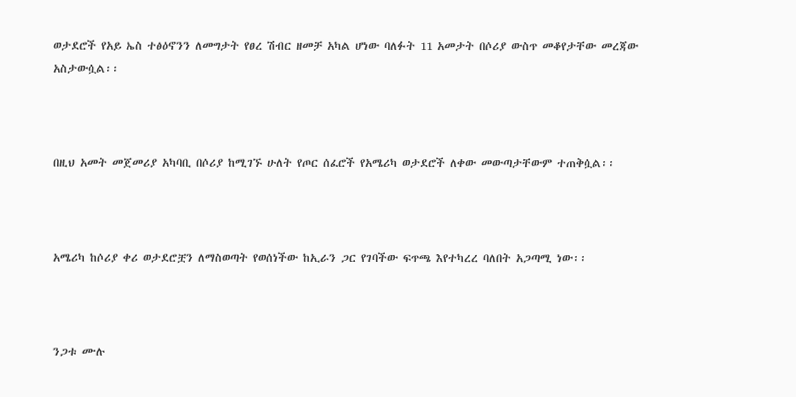ወታደሮች የአይ ኤስ ተፅዕኖንን ለመግታት የፀረ ሽብር ዘመቻ አካል ሆነው ባለፉት 11 አመታት በሶሪያ ውስጥ መቆየታቸው መረጃው አስታውሷል፡፡



በዚህ አመት መጀመሪያ አካባቢ በሶሪያ ከሚገኙ ሁለት የጦር ሰፈሮች የአሜሪካ ወታደሮች ለቀው መውጣታቸውም ተጠቅሷል፡፡



አሜሪካ ከሶሪያ ቀሪ ወታደሮቿን ለማስወጣት የወሰነችው ከኢራን ጋር የገባችው ፍጥጫ እየተካረረ ባለበት አጋጣሚ ነው፡፡



ንጋቱ ሙሉ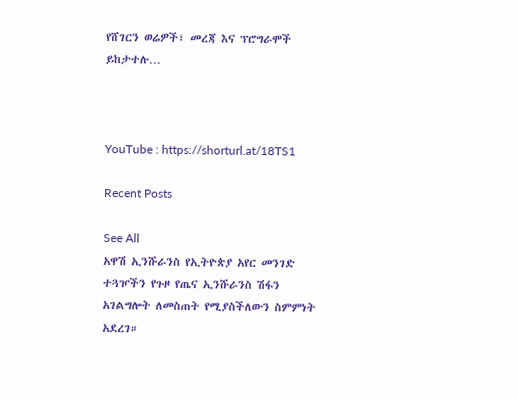የሸገርን ወሬዎች፣ መረጃ እና ፕሮግራሞች ይከታተሉ…



YouTube : https://shorturl.at/18TS1

Recent Posts

See All
አዋሽ ኢንሹራንስ የኢትዮጵያ አየር መንገድ ተጓዦችን የጉዞ የጤና ኢንሹራንስ ሽፋን አገልግሎት ለመስጠት የሚያስችለውን ስምምነት አደረገ።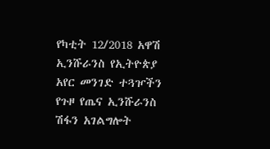የካቲት 12/2018 አዋሽ ኢንሹራንስ የኢትዮጵያ አየር መንገድ ተጓዦችን የጉዞ የጤና ኢንሹራንስ ሽፋን አገልግሎት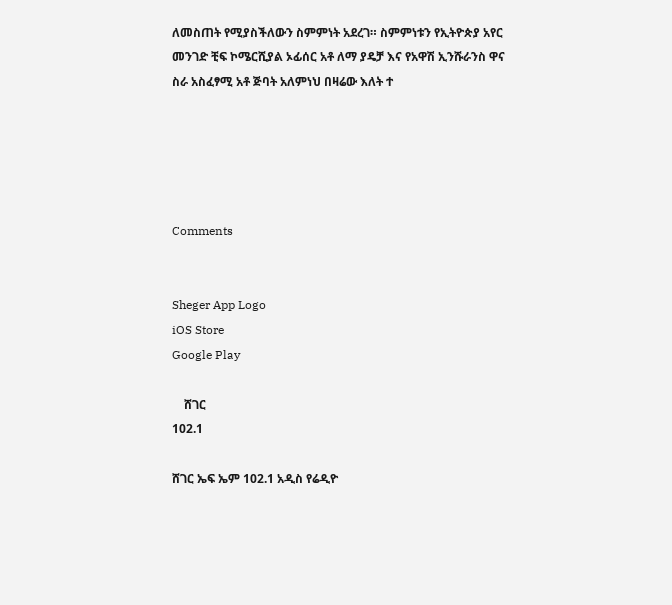ለመስጠት የሚያስችለውን ስምምነት አደረገ። ስምምነቱን የኢትዮጵያ አየር መንገድ ቺፍ ኮሜርሺያል ኦፊሰር አቶ ለማ ያዴቻ እና የአዋሽ ኢንሹራንስ ዋና ስራ አስፈፃሚ አቶ ጅባት አለምነህ በዛሬው እለት ተ





Comments


Sheger App Logo
iOS Store
Google Play

    ሸገር
102.1

ሸገር ኤፍ ኤም 102.1 አዲስ የሬዲዮ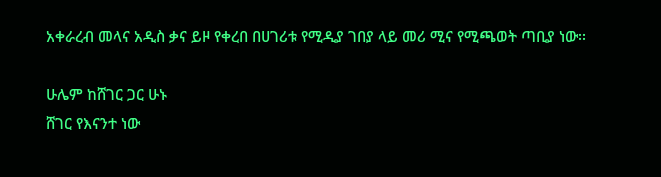አቀራረብ መላና አዲስ ቃና ይዞ የቀረበ በሀገሪቱ የሚዲያ ገበያ ላይ መሪ ሚና የሚጫወት ጣቢያ ነው፡፡

ሁሌም ከሸገር ጋር ሁኑ
ሸገር የእናንተ ነው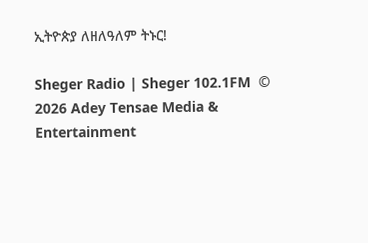ኢትዮጵያ ለዘለዓለም ትኑር!

Sheger Radio | Sheger 102.1FM  © 2026 Adey Tensae Media & Entertainment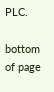PLC.

bottom of page